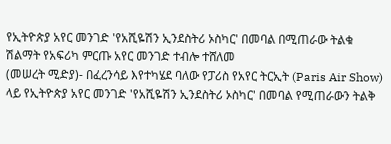የኢትዮጵያ አየር መንገድ 'የአሺዬሽን ኢንደስትሪ ኦስካር' በመባል በሚጠራው ትልቁ ሽልማት የአፍሪካ ምርጡ አየር መንገድ ተብሎ ተሸለመ
(መሠረት ሚድያ)- በፈረንሳይ እየተካሄደ ባለው የፓሪስ የአየር ትርኢት (Paris Air Show) ላይ የኢትዮጵያ አየር መንገድ 'የአሺዬሽን ኢንደስትሪ ኦስካር' በመባል የሚጠራውን ትልቅ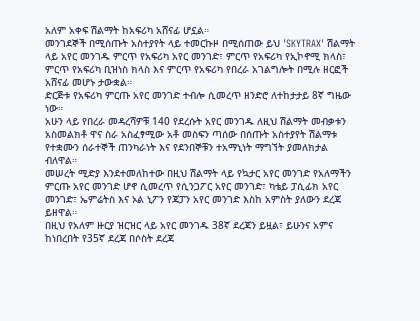አለም አቀፍ ሽልማት ከአፍሪካ አሸናፊ ሆኗል።
መንገደኞች በሚሰጡት አስተያየት ላይ ተመርኩዞ በሚሰጠው ይህ 'SKYTRAX' ሽልማት ላይ አየር መንገዱ ምርጥ የአፍሪካ አየር መንገድ፣ ምርጥ የአፍሪካ የኢኮኖሚ ክላስ፣ ምርጥ የአፍሪካ ቢዝነስ ክላስ እና ምርጥ የአፍሪካ የበረራ አገልግሎት በሚሉ ዘርፎች አሸናፊ መሆኑ ታውቋል።
ድርጅቱ የአፍሪካ ምርጡ አየር መንገድ ተብሎ ሲመረጥ ዘንድሮ ለተከታታይ 8ኛ ግዜው ነው።
አሁን ላይ የበረራ መዳረሻዎቹ 140 የደረሱት አየር መንገዱ ለዚህ ሽልማት መብቃቱን አስመልክቶ ዋና ስራ አስፈፃሚው አቶ መስፍን ጣሰው በሰጡት አስተያየት ሽልማቱ የተቋሙን ሰራተኞች ጠንካራነት እና የደንበኞቹን ተአማኒነት ማግኘት ያመለክታል ብለዋል።
መሠረት ሚድያ እንደተመለከተው በዚህ ሽልማት ላይ የኳታር አየር መንገድ የአለማችን ምርጡ አየር መንገድ ሆኖ ሲመረጥ የሲንጋፖር አየር መንገድ፣ ካቴይ ፓሲፊክ አየር መንገድ፣ ኤምሬትስ እና ኦል ኒፖን የጃፓን አየር መንገድ እስከ አምስት ያለውን ደረጃ ይዘዋል።
በዚህ የአለም ዙርያ ዝርዝር ላይ አየር መንገዱ 38ኛ ደረጃን ይዟል፣ ይሁንና አምና ከነበረበት የ35ኛ ደረጃ በሶስት ደረጃ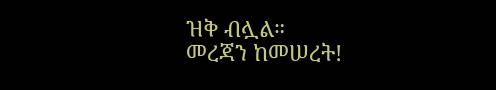ዝቅ ብሏል።
መረጃን ከመሠረት!